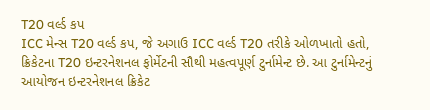T20 વર્લ્ડ કપ
ICC મેન્સ T20 વર્લ્ડ કપ, જે અગાઉ ICC વર્લ્ડ T20 તરીકે ઓળખાતો હતો, ક્રિકેટના T20 ઇન્ટરનેશનલ ફોર્મેટની સૌથી મહત્વપૂર્ણ ટુર્નામેન્ટ છે. આ ટુર્નામેન્ટનું આયોજન ઇન્ટરનેશનલ ક્રિકેટ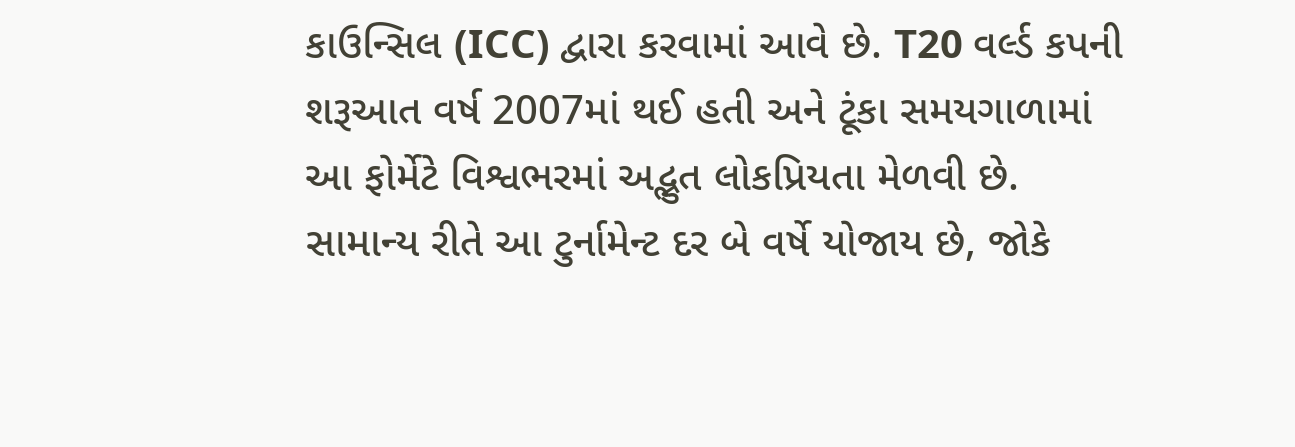કાઉન્સિલ (ICC) દ્વારા કરવામાં આવે છે. T20 વર્લ્ડ કપની શરૂઆત વર્ષ 2007માં થઈ હતી અને ટૂંકા સમયગાળામાં આ ફોર્મેટે વિશ્વભરમાં અદ્ભુત લોકપ્રિયતા મેળવી છે.
સામાન્ય રીતે આ ટુર્નામેન્ટ દર બે વર્ષે યોજાય છે, જોકે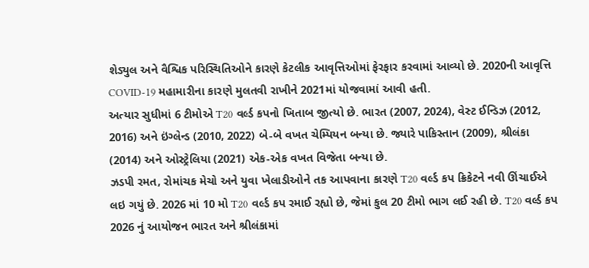શેડ્યુલ અને વૈશ્વિક પરિસ્થિતિઓને કારણે કેટલીક આવૃત્તિઓમાં ફેરફાર કરવામાં આવ્યો છે. 2020ની આવૃત્તિ COVID-19 મહામારીના કારણે મુલતવી રાખીને 2021માં યોજવામાં આવી હતી.
અત્યાર સુધીમાં 6 ટીમોએ T20 વર્લ્ડ કપનો ખિતાબ જીત્યો છે. ભારત (2007, 2024), વેસ્ટ ઈન્ડિઝ (2012, 2016) અને ઇંગ્લેન્ડ (2010, 2022) બે-બે વખત ચેમ્પિયન બન્યા છે. જ્યારે પાકિસ્તાન (2009), શ્રીલંકા (2014) અને ઓસ્ટ્રેલિયા (2021) એક-એક વખત વિજેતા બન્યા છે.
ઝડપી રમત, રોમાંચક મેચો અને યુવા ખેલાડીઓને તક આપવાના કારણે T20 વર્લ્ડ કપ ક્રિકેટને નવી ઊંચાઈએ લઇ ગયું છે. 2026 માં 10 મો T20 વર્લ્ડ કપ રમાઈ રહ્યો છે, જેમાં કુલ 20 ટીમો ભાગ લઈ રહી છે. T20 વર્લ્ડ કપ 2026 નું આયોજન ભારત અને શ્રીલંકામાં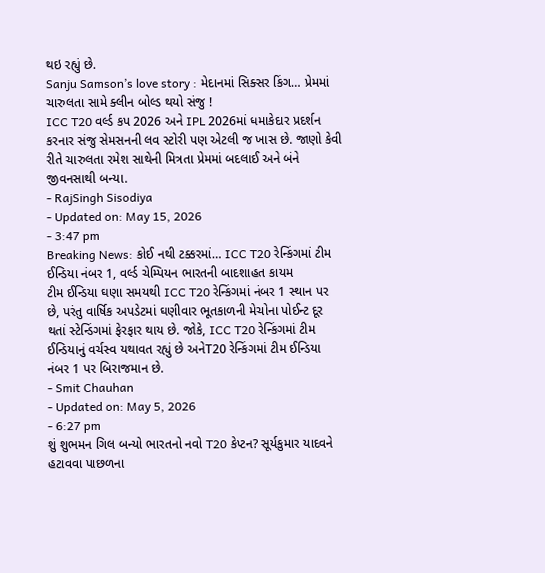થઇ રહ્યું છે.
Sanju Samson’s love story : મેદાનમાં સિક્સર કિંગ… પ્રેમમાં ચારુલતા સામે ક્લીન બોલ્ડ થયો સંજુ !
ICC T20 વર્લ્ડ કપ 2026 અને IPL 2026માં ધમાકેદાર પ્રદર્શન કરનાર સંજુ સેમસનની લવ સ્ટોરી પણ એટલી જ ખાસ છે. જાણો કેવી રીતે ચારુલતા રમેશ સાથેની મિત્રતા પ્રેમમાં બદલાઈ અને બંને જીવનસાથી બન્યા.
- RajSingh Sisodiya
- Updated on: May 15, 2026
- 3:47 pm
Breaking News: કોઈ નથી ટક્કરમાં… ICC T20 રેન્કિંગમાં ટીમ ઈન્ડિયા નંબર 1, વર્લ્ડ ચેમ્પિયન ભારતની બાદશાહત કાયમ
ટીમ ઈન્ડિયા ઘણા સમયથી ICC T20 રેન્કિંગમાં નંબર 1 સ્થાન પર છે, પરંતુ વાર્ષિક અપડેટમાં ઘણીવાર ભૂતકાળની મેચોના પોઈન્ટ દૂર થતાં સ્ટેન્ડિંગમાં ફેરફાર થાય છે. જોકે, ICC T20 રેન્કિંગમાં ટીમ ઈન્ડિયાનું વર્ચસ્વ યથાવત રહ્યું છે અનેT20 રેન્કિંગમાં ટીમ ઈન્ડિયા નંબર 1 પર બિરાજમાન છે.
- Smit Chauhan
- Updated on: May 5, 2026
- 6:27 pm
શું શુભમન ગિલ બન્યો ભારતનો નવો T20 કેપ્ટન? સૂર્યકુમાર યાદવને હટાવવા પાછળના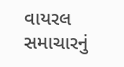વાયરલ સમાચારનું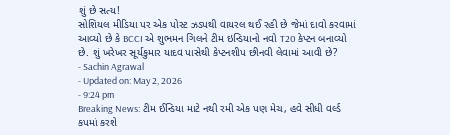શું છે સત્ય!
સોશિયલ મીડિયા પર એક પોસ્ટ ઝડપથી વાયરલ થઈ રહી છે જેમાં દાવો કરવામાં આવ્યો છે કે BCCI એ શુભમન ગિલને ટીમ ઇન્ડિયાનો નવો T20 કેપ્ટન બનાવ્યો છે. શું ખરેખર સૂર્યકુમાર યાદવ પાસેથી કેપ્ટનશીપ છીનવી લેવામાં આવી છે?
- Sachin Agrawal
- Updated on: May 2, 2026
- 9:24 pm
Breaking News: ટીમ ઈન્ડિયા માટે નથી રમી એક પણ મેચ, હવે સીધી વર્લ્ડ કપમાં કરશે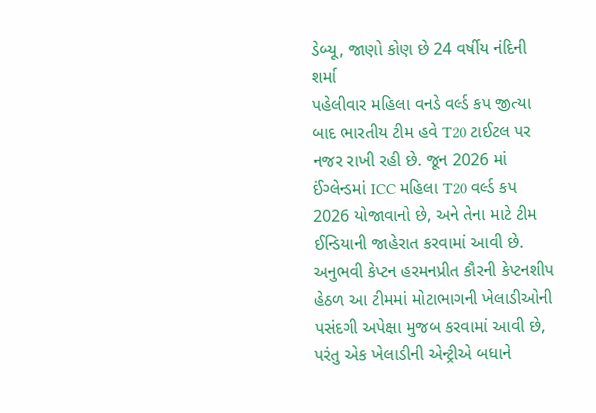ડેબ્યૂ, જાણો કોણ છે 24 વર્ષીય નંદિની શર્મા
પહેલીવાર મહિલા વનડે વર્લ્ડ કપ જીત્યા બાદ ભારતીય ટીમ હવે T20 ટાઈટલ પર નજર રાખી રહી છે. જૂન 2026 માં ઈંગ્લેન્ડમાં ICC મહિલા T20 વર્લ્ડ કપ 2026 યોજાવાનો છે, અને તેના માટે ટીમ ઈન્ડિયાની જાહેરાત કરવામાં આવી છે. અનુભવી કેપ્ટન હરમનપ્રીત કૌરની કેપ્ટનશીપ હેઠળ આ ટીમમાં મોટાભાગની ખેલાડીઓની પસંદગી અપેક્ષા મુજબ કરવામાં આવી છે, પરંતુ એક ખેલાડીની એન્ટ્રીએ બધાને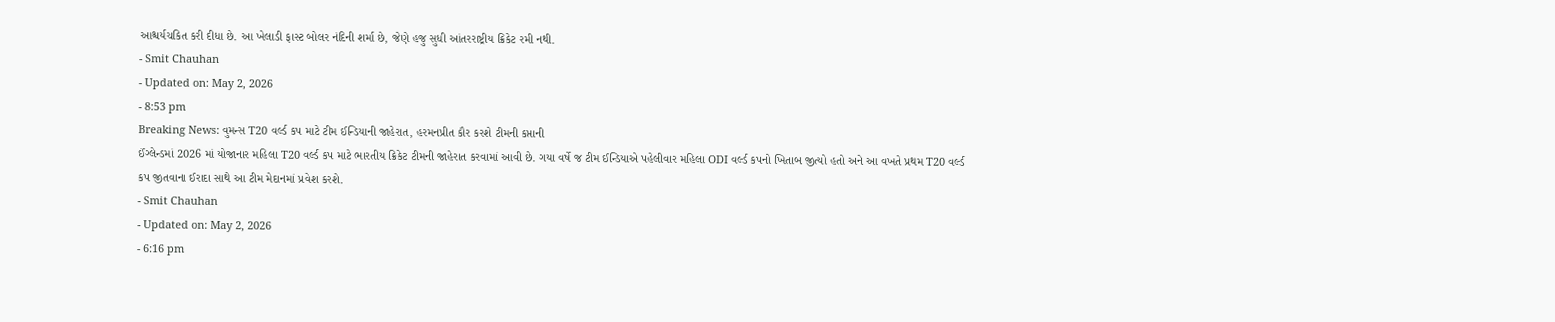આશ્ચર્યચકિત કરી દીધા છે. આ ખેલાડી ફાસ્ટ બોલર નંદિની શર્મા છે, જેણે હજુ સુધી આંતરરાષ્ટ્રીય ક્રિકેટ રમી નથી.
- Smit Chauhan
- Updated on: May 2, 2026
- 8:53 pm
Breaking News: વુમન્સ T20 વર્લ્ડ કપ માટે ટીમ ઈન્ડિયાની જાહેરાત, હરમનપ્રીત કૌર કરશે ટીમની કપ્તાની
ઈંગ્લેન્ડમાં 2026 માં યોજાનાર મહિલા T20 વર્લ્ડ કપ માટે ભારતીય ક્રિકેટ ટીમની જાહેરાત કરવામાં આવી છે. ગયા વર્ષે જ ટીમ ઈન્ડિયાએ પહેલીવાર મહિલા ODI વર્લ્ડ કપનો ખિતાબ જીત્યો હતો અને આ વખતે પ્રથમ T20 વર્લ્ડ કપ જીતવાના ઈરાદા સાથે આ ટીમ મેદાનમાં પ્રવેશ કરશે.
- Smit Chauhan
- Updated on: May 2, 2026
- 6:16 pm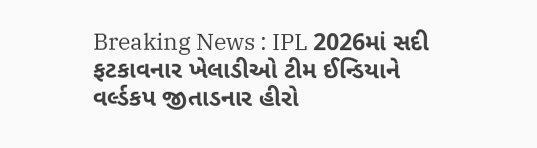Breaking News : IPL 2026માં સદી ફટકાવનાર ખેલાડીઓ ટીમ ઈન્ડિયાને વર્લ્ડકપ જીતાડનાર હીરો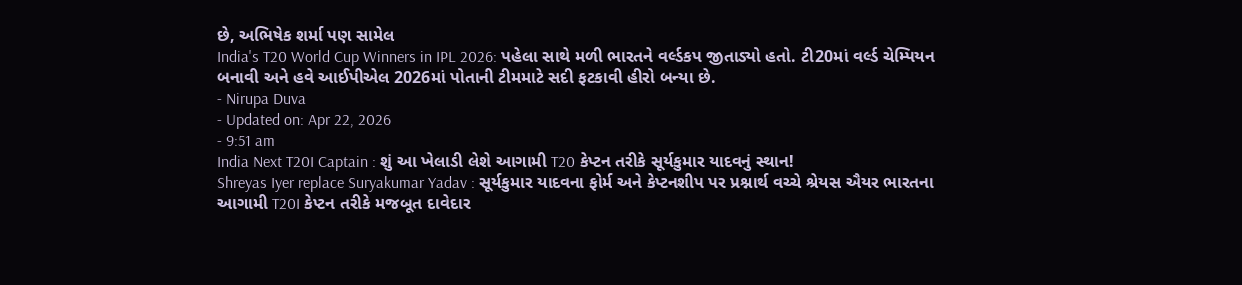છે, અભિષેક શર્મા પણ સામેલ
India's T20 World Cup Winners in IPL 2026: પહેલા સાથે મળી ભારતને વર્લ્ડકપ જીતાડ્યો હતો. ટી20માં વર્લ્ડ ચેમ્પિયન બનાવી અને હવે આઈપીએલ 2026માં પોતાની ટીમમાટે સદી ફટકાવી હીરો બન્યા છે.
- Nirupa Duva
- Updated on: Apr 22, 2026
- 9:51 am
India Next T20I Captain : શું આ ખેલાડી લેશે આગામી T20 કેપ્ટન તરીકે સૂર્યકુમાર યાદવનું સ્થાન!
Shreyas Iyer replace Suryakumar Yadav : સૂર્યકુમાર યાદવના ફોર્મ અને કેપ્ટનશીપ પર પ્રશ્નાર્થ વચ્ચે શ્રેયસ ઐયર ભારતના આગામી T20I કેપ્ટન તરીકે મજબૂત દાવેદાર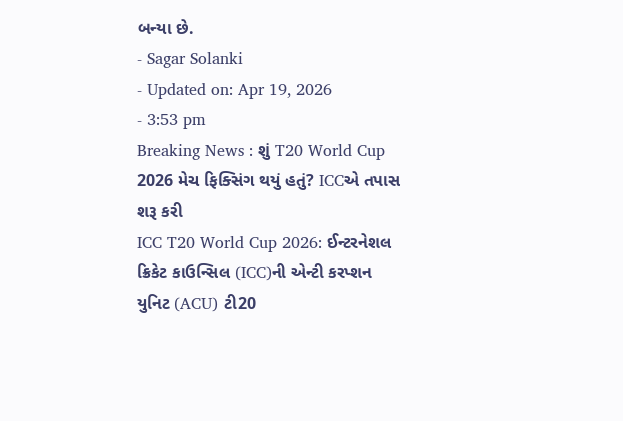બન્યા છે.
- Sagar Solanki
- Updated on: Apr 19, 2026
- 3:53 pm
Breaking News : શું T20 World Cup 2026 મેચ ફિક્સિંગ થયું હતું? ICCએ તપાસ શરૂ કરી
ICC T20 World Cup 2026: ઈન્ટરનેશલ ક્રિકેટ કાઉન્સિલ (ICC)ની એન્ટી કરપ્શન યુનિટ (ACU) ટી20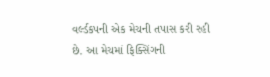વર્લ્ડકપની એક મેચની તપાસ કરી રહી છે. આ મેચમાં ફિક્સિંગની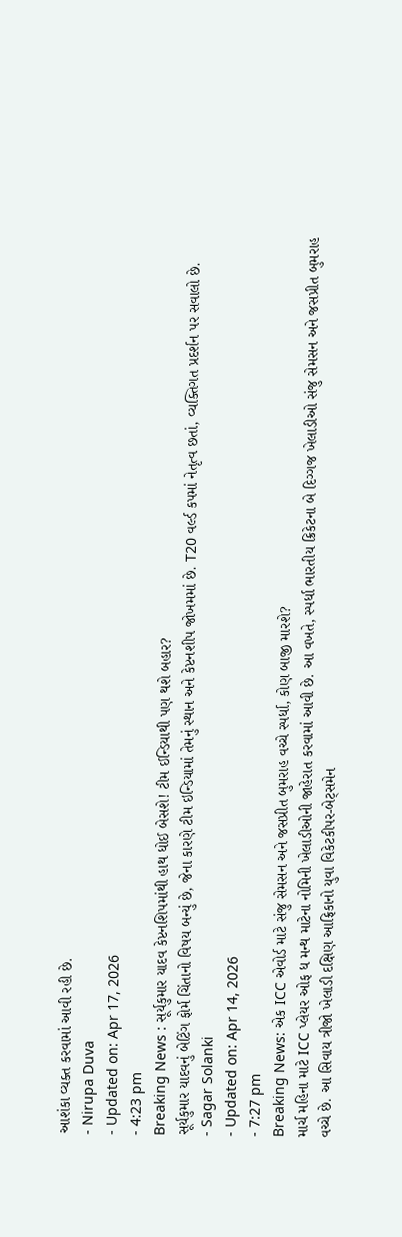આશંકા વ્યક્ત કરવામાં આવી રહી છે.
- Nirupa Duva
- Updated on: Apr 17, 2026
- 4:23 pm
Breaking News : સૂર્યકુમાર યાદવ કેપ્ટનશિપમાંથી હાથ ધોઈ બેસશે! ટીમ ઈન્ડિયાથી પણ થશે બહાર?
સૂર્યકુમાર યાદવનું બેટિંગ ફોર્મ ચિંતાનો વિષય બન્યું છે, જેના કારણે ટીમ ઇન્ડિયામાં તેમનું સ્થાન અને કેપ્ટનશીપ જોખમમાં છે. T20 વર્લ્ડ કપમાં નેતૃત્વ છતાં, વ્યક્તિગત પ્રદર્શન પર સવાલો છે.
- Sagar Solanki
- Updated on: Apr 14, 2026
- 7:27 pm
Breaking News: એક ICC એવોર્ડ માટે સંજુ સેમસન અને જસપ્રીત બુમરાહ વચ્ચે સ્પર્ધા, કોણ બાજી મારશે?
માર્ચ મહિના માટે ICC પ્લેયર ઓફ ધ મન્થ માટેના નોમિની ખેલાડીઓની જાહેરાત કરવામાં આવી છે. આ વખતે, સ્પર્ધા ભારતીય ક્રિકેટના બે દિગ્ગજ ખેલાડીઓ સંજુ સેમસન અને જસપ્રીત બુમરાહ વચ્ચે છે. આ સિવાય ત્રીજો ખેલાડી દક્ષિણ આફ્રિકાનો યુવા વિકેટકીપર-બેટ્સમેન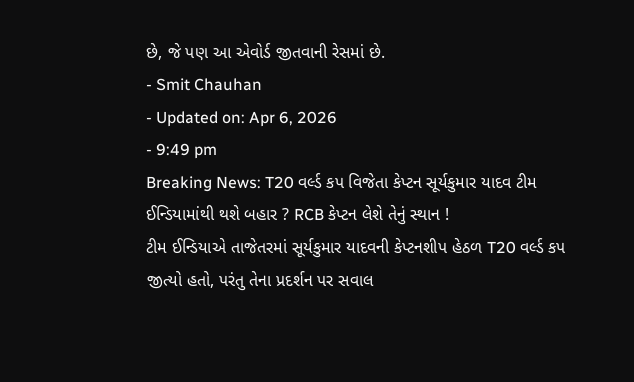છે, જે પણ આ એવોર્ડ જીતવાની રેસમાં છે.
- Smit Chauhan
- Updated on: Apr 6, 2026
- 9:49 pm
Breaking News: T20 વર્લ્ડ કપ વિજેતા કેપ્ટન સૂર્યકુમાર યાદવ ટીમ ઈન્ડિયામાંથી થશે બહાર ? RCB કેપ્ટન લેશે તેનું સ્થાન !
ટીમ ઈન્ડિયાએ તાજેતરમાં સૂર્યકુમાર યાદવની કેપ્ટનશીપ હેઠળ T20 વર્લ્ડ કપ જીત્યો હતો, પરંતુ તેના પ્રદર્શન પર સવાલ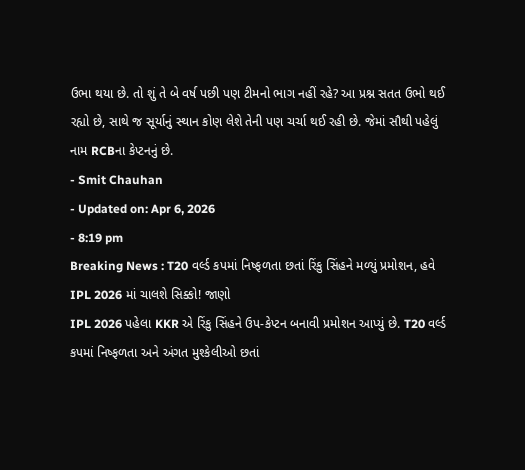ઉભા થયા છે. તો શું તે બે વર્ષ પછી પણ ટીમનો ભાગ નહીં રહે? આ પ્રશ્ન સતત ઉભો થઈ રહ્યો છે, સાથે જ સૂર્યાનું સ્થાન કોણ લેશે તેની પણ ચર્ચા થઈ રહી છે. જેમાં સૌથી પહેલું નામ RCBના કેપ્ટનનું છે.
- Smit Chauhan
- Updated on: Apr 6, 2026
- 8:19 pm
Breaking News : T20 વર્લ્ડ કપમાં નિષ્ફળતા છતાં રિંકુ સિંહને મળ્યું પ્રમોશન, હવે IPL 2026 માં ચાલશે સિક્કો! જાણો
IPL 2026 પહેલા KKR એ રિંકુ સિંહને ઉપ-કેપ્ટન બનાવી પ્રમોશન આપ્યું છે. T20 વર્લ્ડ કપમાં નિષ્ફળતા અને અંગત મુશ્કેલીઓ છતાં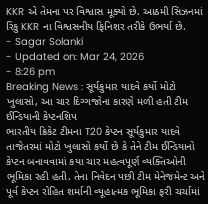KKR એ તેમના પર વિશ્વાસ મૂક્યો છે. આઠમી સિઝનમાં રિંકુ KKR ના વિશ્વસનીય ફિનિશર તરીકે ઉભર્યા છે.
- Sagar Solanki
- Updated on: Mar 24, 2026
- 8:26 pm
Breaking News : સૂર્યકુમાર યાદવે કર્યો મોટો ખુલાસો, આ ચાર દિગ્ગજોના કારણે મળી હતી ટીમ ઈન્ડિયાની કેપ્ટનશિપ
ભારતીય ક્રિકેટ ટીમના T20 કેપ્ટન સૂર્યકુમાર યાદવે તાજેતરમાં મોટો ખુલાસો કર્યો છે કે તેને ટીમ ઈન્ડિયાનો કેપ્ટન બનાવવામાં કયા ચાર મહત્વપૂર્ણ વ્યક્તિઓની ભૂમિકા રહી હતી. તેના નિવેદન પછી ટીમ મેનેજમેન્ટ અને પૂર્વ કેપ્ટન રોહિત શર્માની વ્યૂહાત્મક ભૂમિકા ફરી ચર્ચામાં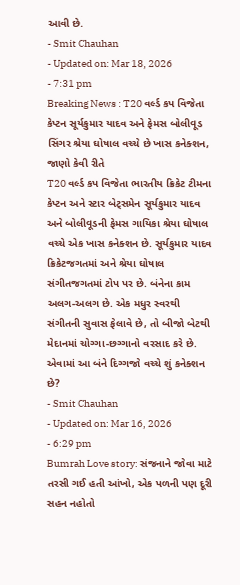આવી છે.
- Smit Chauhan
- Updated on: Mar 18, 2026
- 7:31 pm
Breaking News : T20 વર્લ્ડ કપ વિજેતા કેપ્ટન સૂર્યકુમાર યાદવ અને ફેમસ બોલીવૂડ સિંગર શ્રેયા ઘોષાલ વચ્ચે છે ખાસ કનેક્શન, જાણો કેવી રીતે
T20 વર્લ્ડ કપ વિજેતા ભારતીય ક્રિકેટ ટીમના કેપ્ટન અને સ્ટાર બેટ્સમેન સૂર્યકુમાર યાદવ અને બોલીવૂડની ફેમસ ગાયિકા શ્રેયા ઘોષાલ વચ્ચે એક ખાસ કનેક્શન છે. સૂર્યકુમાર યાદવ ક્રિકેટજગતમાં અને શ્રેયા ઘોષાલ સંગીતજગતમાં ટોપ પર છે. બંનેના કામ અલગ-અલગ છે. એક મધુર સ્વરથી સંગીતની સુવાસ ફેલાવે છે, તો બીજો બેટથી મેદાનમાં ચોગ્ગા-છગ્ગાનો વરસાદ કરે છે. એવામાં આ બંને દિગ્ગજો વચ્ચે શું કનેક્શન છે?
- Smit Chauhan
- Updated on: Mar 16, 2026
- 6:29 pm
Bumrah Love story: સંજનાને જોવા માટે તરસી ગઈ હતી આંખો, એક પળની પણ દૂરી સહન નહોતો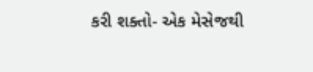કરી શક્તો- એક મેસેજથી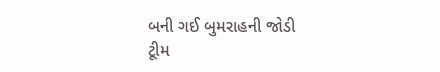બની ગઈ બુમરાહની જોડી
ટૂીમ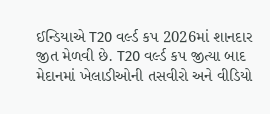ઈન્ડિયાએ T20 વર્લ્ડ કપ 2026માં શાનદાર જીત મેળવી છે. T20 વર્લ્ડ કપ જીત્યા બાદ મેદાનમાં ખેલાડીઓની તસવીરો અને વીડિયો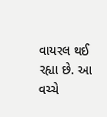વાયરલ થઈ રહ્યા છે. આ વચ્ચે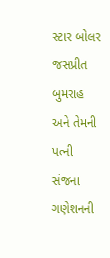સ્ટાર બોલર જસપ્રીત બુમરાહ અને તેમની પત્ની સંજના ગણેશનની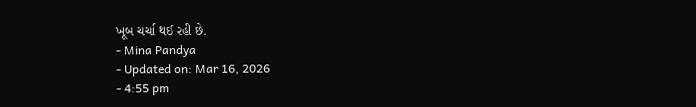ખૂબ ચર્ચા થઈ રહી છે.
- Mina Pandya
- Updated on: Mar 16, 2026
- 4:55 pm